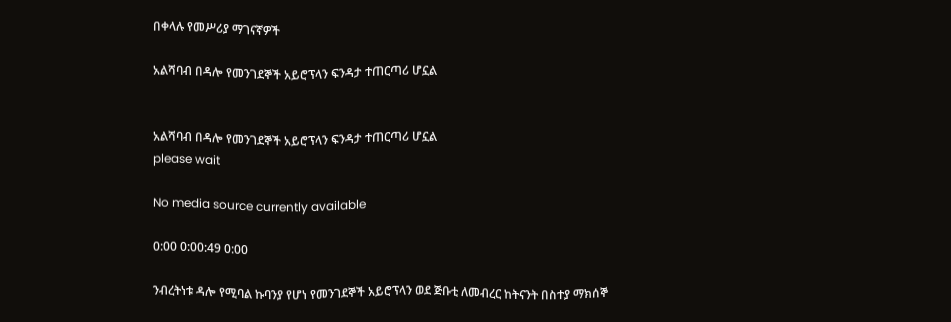በቀላሉ የመሥሪያ ማገናኛዎች

አልሻባብ በዳሎ የመንገደኞች አይሮፕላን ፍንዳታ ተጠርጣሪ ሆኗል


አልሻባብ በዳሎ የመንገደኞች አይሮፕላን ፍንዳታ ተጠርጣሪ ሆኗል
please wait

No media source currently available

0:00 0:00:49 0:00

ንብረትነቱ ዳሎ የሚባል ኩባንያ የሆነ የመንገደኞች አይሮፕላን ወደ ጅቡቲ ለመብረር ከትናንት በስተያ ማክሰኞ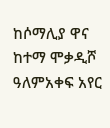ከሶማሊያ ዋና ከተማ ሞቃዲሾ ዓለምአቀፍ አየር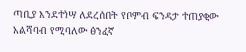ጣቢያ እንደተነሣ ለደረሰበት የቦምብ ፍንዳታ ተጠያቂው አልሻባብ የሚባለው ፅንፈኛ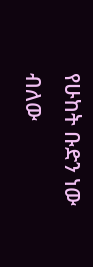የሁከት ቡድን ነው ብለው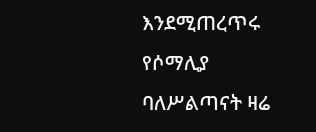እንደሚጠረጥሩ የሶማሊያ ባለሥልጣናት ዛሬ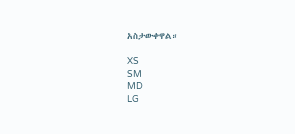አስታውቀዋል።

XS
SM
MD
LG